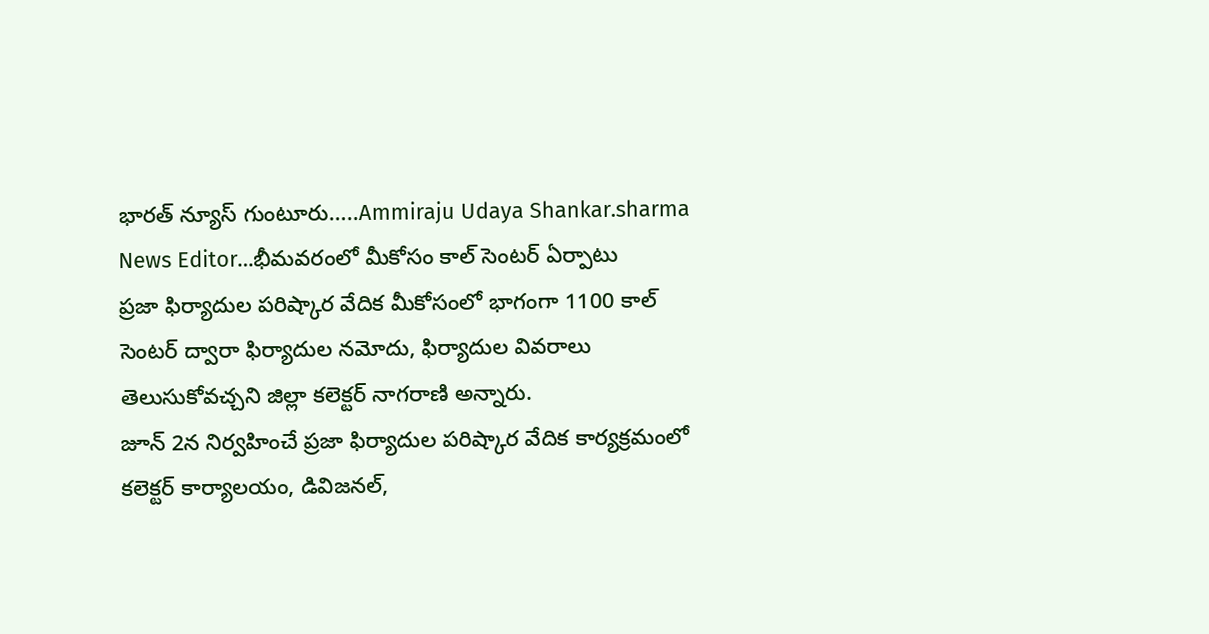భారత్ న్యూస్ గుంటూరు…..Ammiraju Udaya Shankar.sharma News Editor…భీమవరంలో మీకోసం కాల్ సెంటర్ ఏర్పాటు
ప్రజా ఫిర్యాదుల పరిష్కార వేదిక మీకోసంలో భాగంగా 1100 కాల్ సెంటర్ ద్వారా ఫిర్యాదుల నమోదు, ఫిర్యాదుల వివరాలు తెలుసుకోవచ్చని జిల్లా కలెక్టర్ నాగరాణి అన్నారు.
జూన్ 2న నిర్వహించే ప్రజా ఫిర్యాదుల పరిష్కార వేదిక కార్యక్రమంలో కలెక్టర్ కార్యాలయం, డివిజనల్,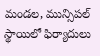మండల, మున్సిపల్ స్థాయిలో ఫిర్యాదులు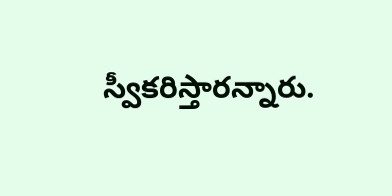స్వీకరిస్తారన్నారు.